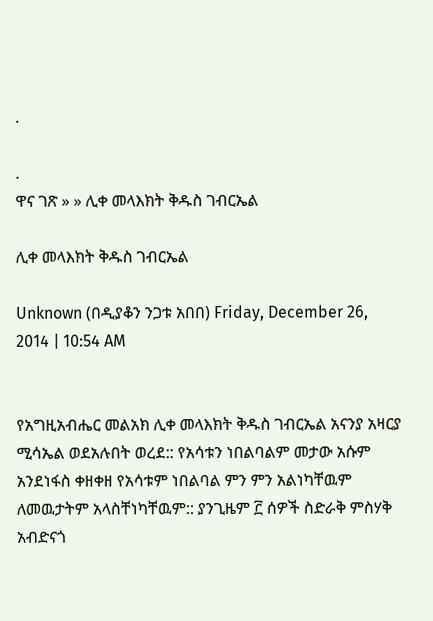.

.
ዋና ገጽ » » ሊቀ መላእክት ቅዱስ ገብርኤል

ሊቀ መላእክት ቅዱስ ገብርኤል

Unknown (በዲያቆን ንጋቱ አበበ) Friday, December 26, 2014 | 10:54 AM


የአግዚአብሔር መልአክ ሊቀ መላእክት ቅዱስ ገብርኤል አናንያ አዛርያ ሚሳኤል ወደአሉበት ወረደ:: የአሳቱን ነበልባልም መታው አሱም አንደነፋስ ቀዘቀዘ የአሳቱም ነበልባል ምን ምን አልነካቸዉም ለመዉታትም አላስቸነካቸዉም:: ያንጊዜም ፫ ሰዎች ስድራቅ ምስሃቅ አብድናጎ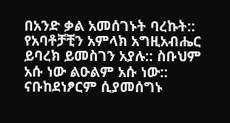በአንድ ቃል አመሰገኑት ባረኩት:: የአባቶቻቺን አምላክ አግዚአብሔር ይባረክ ይመስገን አያሉ:: ስቡህም አሱ ነው ልዑልም አሱ ነው:: ናቡከደነፆርም ሲያመሰግኑ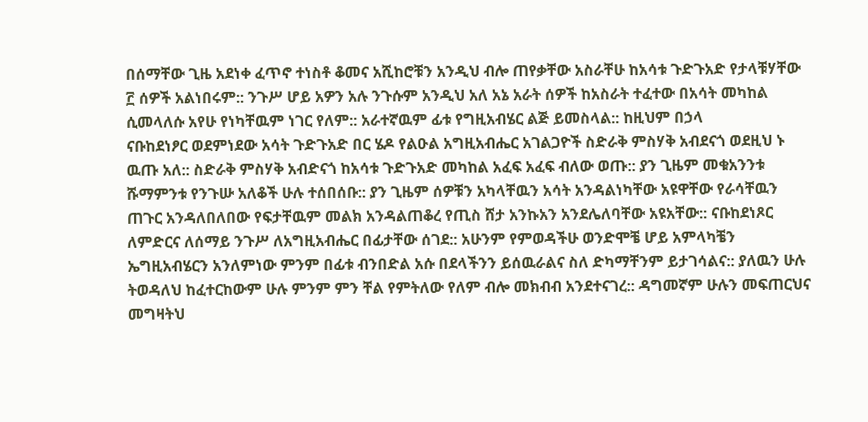በሰማቸው ጊዜ አደነቀ ፈጥኖ ተነስቶ ቆመና አሺከሮቹን አንዲህ ብሎ ጠየቃቸው አስራቸሁ ከአሳቱ ጉድጉአድ የታላቹሃቸው ፫ ሰዎች አልነበሩም:: ንጉሥ ሆይ አዎን አሉ ንጉሱም አንዲህ አለ አኔ አራት ሰዎች ከአስራት ተፈተው በአሳት መካከል ሲመላለሱ አየሁ የነካቸዉም ነገር የለም:: አራተኛዉም ፊቱ የግዚአብሄር ልጅ ይመስላል:: ከዚህም በኃላ
ናቡከደነፆር ወደምነደው አሳት ጉድጉአድ በር ሄዶ የልዑል አግዚአብሔር አገልጋዮች ስድራቅ ምስሃቅ አብደናጎ ወደዚህ ኑ ዉጡ አለ:: ስድራቅ ምስሃቅ አብድናጎ ከአሳቱ ጉድጉአድ መካከል አፈፍ አፈፍ ብለው ወጡ:: ያን ጊዜም መቁአንንቱ ሹማምንቱ የንጉሡ አለቆች ሁሉ ተሰበሰቡ:: ያን ጊዜም ሰዎቹን አካላቸዉን አሳት አንዳልነካቸው አዩዋቸው የራሳቸዉን ጠጉር አንዳለበለበው የፍታቸዉም መልክ አንዳልጠቆረ የጢስ ሸታ አንኩአን አንደሌለባቸው አዩአቸው:: ናቡከደነጾር ለምድርና ለሰማይ ንጉሥ ለአግዚአብሔር በፊታቸው ሰገደ:: አሁንም የምወዳችሁ ወንድሞቼ ሆይ አምላካቼን ኤግዚአብሄርን አንለምነው ምንም በፊቱ ብንበድል አሱ በደላችንን ይሰዉራልና ስለ ድካማቸንም ይታገሳልና:: ያለዉን ሁሉ ትወዳለህ ከፈተርከውም ሁሉ ምንም ምን ቸል የምትለው የለም ብሎ መክብብ አንደተናገረ:: ዳግመኛም ሁሉን መፍጠርህና መግዛትህ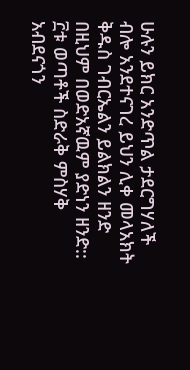ሁሉን ይክር አንድጥል ታደርግሃለች ብሎ አንደተናገረ ይህን ሊቀ መላአክት ቅዱስ ገብርኤልን ይልክልን ዘንድ በዚህም በወድአኛዉም ያድነን ዘንድ:: ፫ቱ ወጣቶች ስድራቅ ምስሃቅ አብደናጎን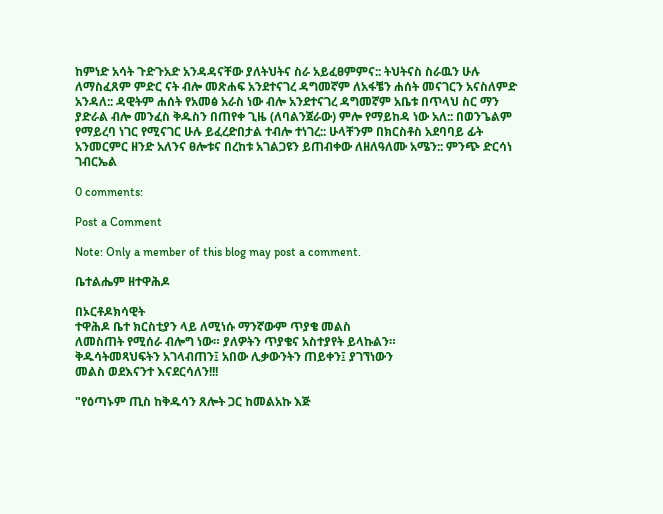ከምነድ አሳት ጉድጉአድ አንዳዳናቸው ያለትህትና ስራ አይፈፀምምና:: ትህትናስ ስራዉን ሁሉ ለማስፈጸም ምድር ናት ብሎ መጽሐፍ አንደተናገረ ዳግመኛም ለአፋቼን ሐሰት መናገርን አናስለምድ አንዳለ:: ዳዊትም ሐሰት የአመፅ አራስ ነው ብሎ አንደተናገረ ዳግመኛም አቤቱ በጥላህ ስር ማን ያድራል ብሎ መንፈስ ቅዱስን በጠየቀ ጊዜ (ለባልንጀራው) ምሎ የማይከዳ ነው አለ:: በወንጌልም የማይረባ ነገር የሚናገር ሁሉ ይፈረድበታል ተብሎ ተነገረ:: ሁላቸንም በክርስቶስ አደባባይ ፊት አንመርምር ዘንድ አለንና ፀሎቱና በረከቱ አገልጋዩን ይጠብቀው ለዘለዓለሙ አሜን:: ምንጭ ድርሳነ ገብርኤል

0 comments:

Post a Comment

Note: Only a member of this blog may post a comment.

ቤተልሔም ዘተዋሕዶ

በኦርቶዶክሳዊት
ተዋሕዶ ቤተ ክርስቲያን ላይ ለሚነሱ ማንኛውም ጥያቄ መልስ
ለመስጠት የሚሰራ ብሎግ ነው። ያለዎትን ጥያቄና አስተያየት ይላኩልን።
ቅዱሳትመጻህፍትን አገላብጠን፤ አበው ሊቃውንትን ጠይቀን፤ ያገኘነውን
መልስ ወደእናንተ እናደርሳለን!!!

"የዕጣኑም ጢስ ከቅዱሳን ጸሎት ጋር ከመልአኩ እጅ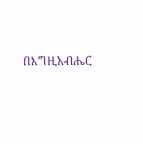በእግዚአብሔር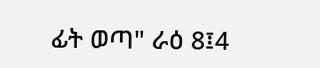ፊት ወጣ" ራዕ 8፤4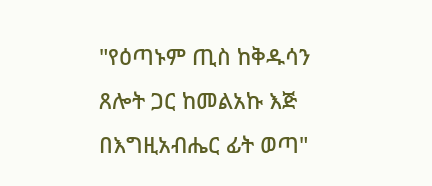"የዕጣኑም ጢስ ከቅዱሳን ጸሎት ጋር ከመልአኩ እጅ በእግዚአብሔር ፊት ወጣ"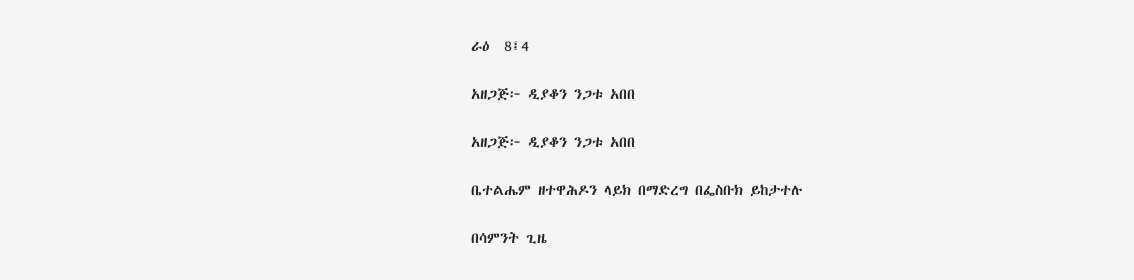ራዕ  8፤4

አዘጋጅ፦ ዲያቆን ንጋቱ አበበ

አዘጋጅ፦ ዲያቆን ንጋቱ አበበ

ቤተልሔም ዘተዋሕዶን ላይክ በማድረግ በፌስቡክ ይከታተሉ

በሳምንት ጊዜ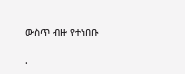ውስጥ ብዙ የተነበቡ

.